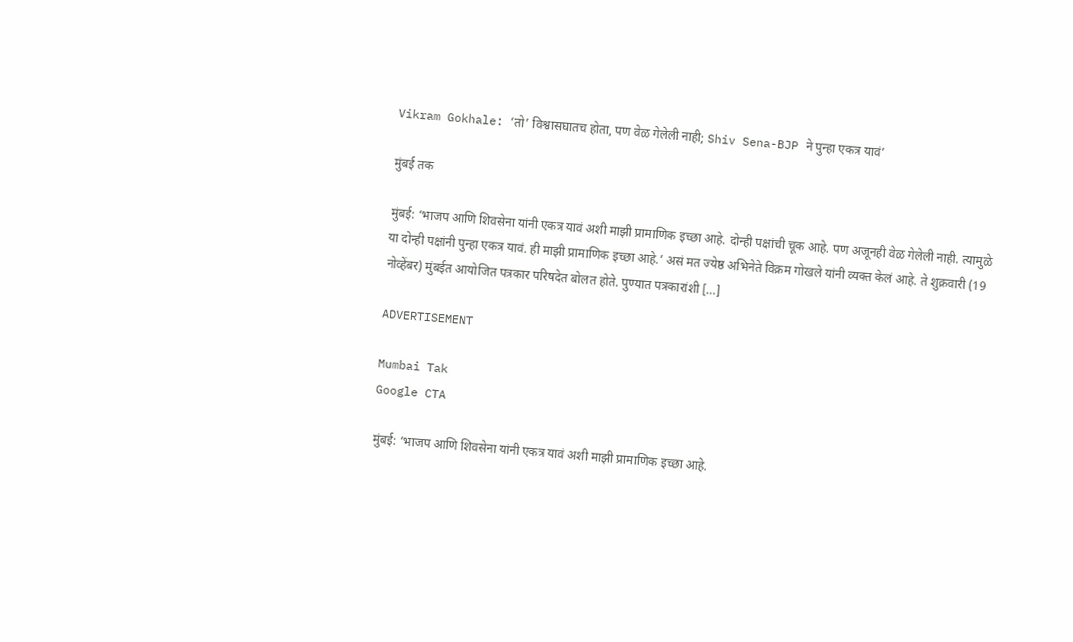Vikram Gokhale: ‘तो’ विश्वासघातच होता, पण वेळ गेलेली नाही; Shiv Sena-BJP ने पुन्हा एकत्र यावं’

मुंबई तक

मुंबई: ‘भाजप आणि शिवसेना यांनी एकत्र यावं अशी माझी प्रामाणिक इच्छा आहे. दोन्ही पक्षांची चूक आहे. पण अजूनही वेळ गेलेली नाही. त्यामुळे या दोन्ही पक्षांनी पुन्हा एकत्र यावं. ही माझी प्रामाणिक इच्छा आहे.’ असं मत ज्येष्ठ अभिनेते विक्रम गोखले यांनी व्यक्त केलं आहे. ते शुक्रवारी (19 नोव्हेंबर) मुंबईत आयोजित पत्रकार परिषदेत बोलत होते. पुण्यात पत्रकारांशी […]

ADVERTISEMENT

Mumbai Tak
Google CTA

मुंबई: ‘भाजप आणि शिवसेना यांनी एकत्र यावं अशी माझी प्रामाणिक इच्छा आहे.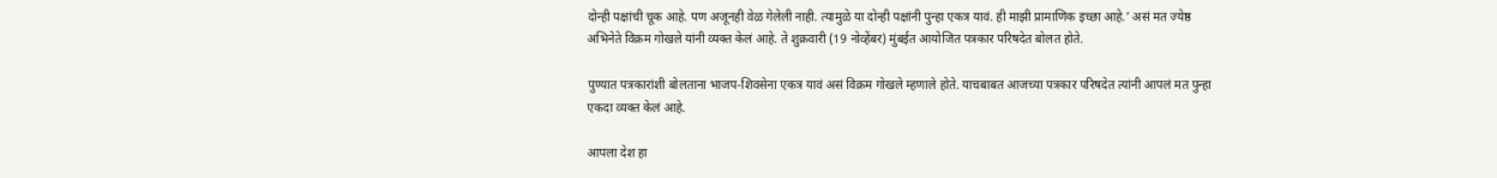दोन्ही पक्षांची चूक आहे. पण अजूनही वेळ गेलेली नाही. त्यामुळे या दोन्ही पक्षांनी पुन्हा एकत्र यावं. ही माझी प्रामाणिक इच्छा आहे.’ असं मत ज्येष्ठ अभिनेते विक्रम गोखले यांनी व्यक्त केलं आहे. ते शुक्रवारी (19 नोव्हेंबर) मुंबईत आयोजित पत्रकार परिषदेत बोलत होते.

पुण्यात पत्रकारांशी बोलताना भाजप-शिवसेना एकत्र यावं असं विक्रम गोखले म्हणाले होते. याचबाबत आजच्या पत्रकार परिषदेत त्यांनी आपलं मत पुन्हा एकदा व्यक्त केलं आहे.

आपला देश हा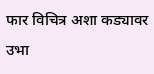फार विचित्र अशा कड्यावर उभा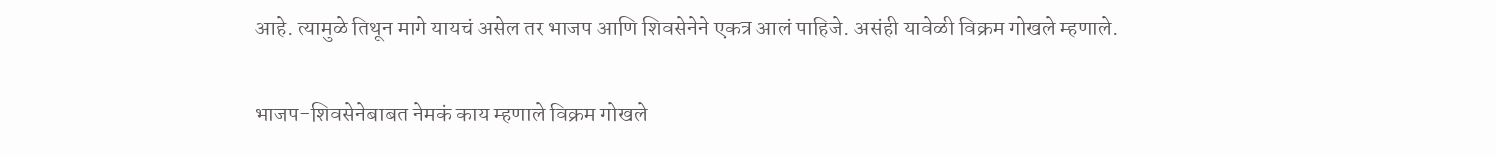आहे. त्यामुळे तिथून मागे यायचं असेल तर भाजप आणि शिवसेनेने एकत्र आलं पाहिजे. असंही यावेळी विक्रम गोखले म्हणाले.

भाजप-शिवसेनेबाबत नेमकं काय म्हणाले विक्रम गोखले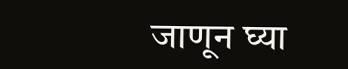जाणून घ्या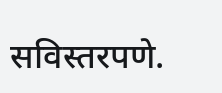सविस्तरपणे.